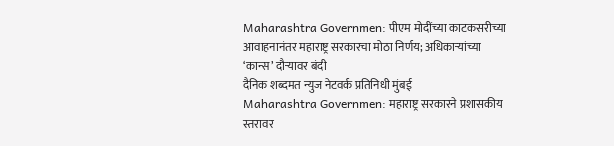Maharashtra Governmen: पीएम मोदींच्या काटकसरीच्या आवाहनानंतर महाराष्ट्र सरकारचा मोठा निर्णय; अधिकाऱ्यांच्या ‘कान्स’ दौऱ्यावर बंदी
दैनिक शब्दमत न्युज नेटवर्क प्रतिनिधी मुंबई
Maharashtra Governmen: महाराष्ट्र सरकारने प्रशासकीय
स्तरावर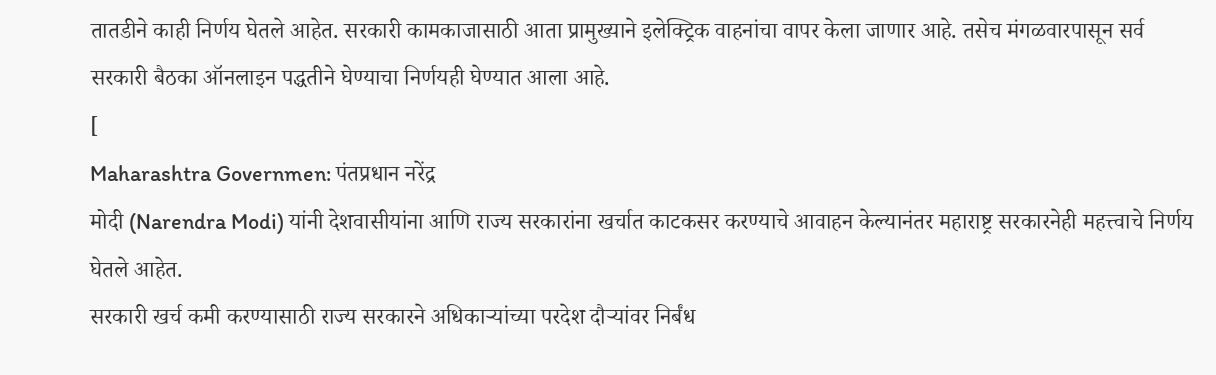तातडीने काही निर्णय घेतले आहेत. सरकारी कामकाजासाठी आता प्रामुख्याने इलेक्ट्रिक वाहनांचा वापर केला जाणार आहे. तसेच मंगळवारपासून सर्व सरकारी बैठका ऑनलाइन पद्धतीने घेण्याचा निर्णयही घेण्यात आला आहे.
[
Maharashtra Governmen: पंतप्रधान नरेंद्र
मोदी (Narendra Modi) यांनी देशवासीयांना आणि राज्य सरकारांना खर्चात काटकसर करण्याचे आवाहन केल्यानंतर महाराष्ट्र सरकारनेही महत्त्वाचे निर्णय घेतले आहेत.
सरकारी खर्च कमी करण्यासाठी राज्य सरकारने अधिकाऱ्यांच्या परदेश दौऱ्यांवर निर्बंध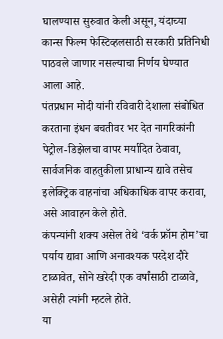घालण्यास सुरुवात केली असून, यंदाच्या कान्स फिल्म फेस्टिव्हलसाठी सरकारी प्रतिनिधी पाठवले जाणार नसल्याचा निर्णय घेण्यात आला आहे.
पंतप्रधान मोदी यांनी रविवारी देशाला संबोधित करताना इंधन बचतीवर भर देत नागरिकांनी पेट्रोल-डिझेलचा वापर मर्यादित ठेवावा, सार्वजनिक वाहतुकीला प्राधान्य द्यावे तसेच इलेक्ट्रिक वाहनांचा अधिकाधिक वापर करावा, असे आवाहन केले होते.
कंपन्यांनी शक्य असेल तेथे ‘वर्क फ्रॉम होम’चा पर्याय द्यावा आणि अनावश्यक परदेश दौरे टाळावेत, सोने खरेदी एक वर्षांसाठी टाळावे, असेही त्यांनी म्हटले होते.
या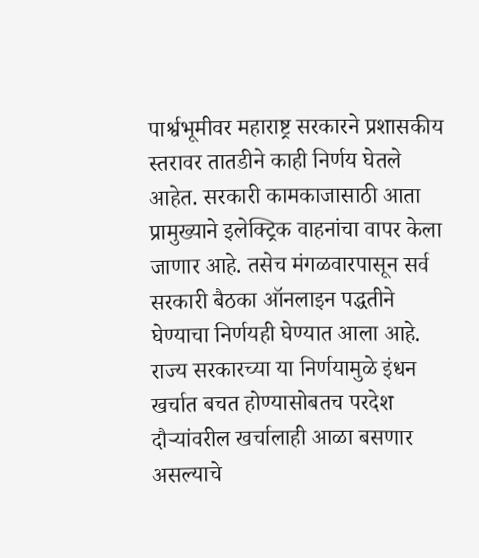पार्श्वभूमीवर महाराष्ट्र सरकारने प्रशासकीय स्तरावर तातडीने काही निर्णय घेतले आहेत. सरकारी कामकाजासाठी आता प्रामुख्याने इलेक्ट्रिक वाहनांचा वापर केला जाणार आहे. तसेच मंगळवारपासून सर्व सरकारी बैठका ऑनलाइन पद्धतीने घेण्याचा निर्णयही घेण्यात आला आहे.
राज्य सरकारच्या या निर्णयामुळे इंधन खर्चात बचत होण्यासोबतच परदेश दौऱ्यांवरील खर्चालाही आळा बसणार असल्याचे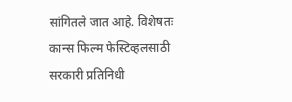सांगितले जात आहे. विशेषतः कान्स फिल्म फेस्टिव्हलसाठी सरकारी प्रतिनिधी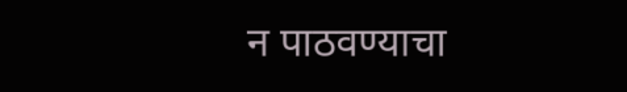न पाठवण्याचा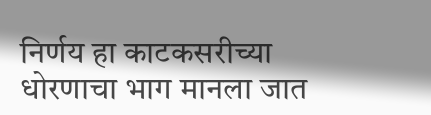निर्णय हा काटकसरीच्या धोरणाचा भाग मानला जात